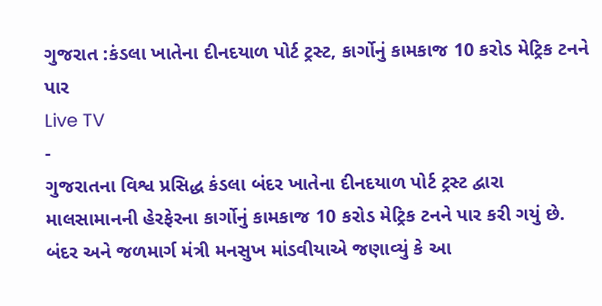ગુજરાત :કંડલા ખાતેના દીનદયાળ પોર્ટ ટ્રસ્ટ, કાર્ગોનું કામકાજ 10 કરોડ મેટ્રિક ટનને પાર
Live TV
-
ગુજરાતના વિશ્વ પ્રસિદ્ધ કંડલા બંદર ખાતેના દીનદયાળ પોર્ટ ટ્રસ્ટ દ્વારા માલસામાનની હેરફેરના કાર્ગોનું કામકાજ 10 કરોડ મેટ્રિક ટનને પાર કરી ગયું છે. બંદર અને જળમાર્ગ મંત્રી મનસુખ માંડવીયાએ જણાવ્યું કે આ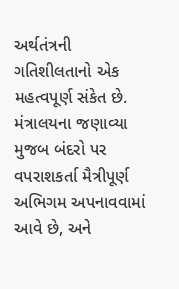અર્થતંત્રની ગતિશીલતાનો એક મહત્વપૂર્ણ સંકેત છે.
મંત્રાલયના જણાવ્યા મુજબ બંદરો પર વપરાશકર્તા મૈત્રીપૂર્ણ અભિગમ અપનાવવામાં આવે છે, અને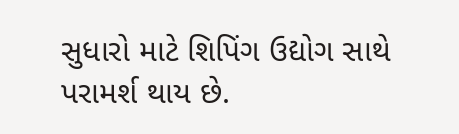સુધારો માટે શિપિંગ ઉદ્યોગ સાથે પરામર્શ થાય છે.